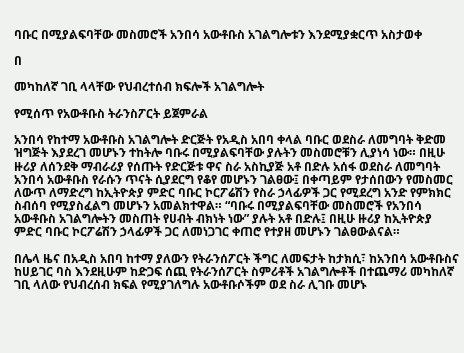ባቡር በሚያልፍባቸው መስመሮች አንበሳ አውቶቡስ አገልግሎቱን እንደሚያቋርጥ አስታወቀ

በ

መካከለኛ ገቢ ላላቸው የህብረተሰብ ክፍሎች አገልግሎት

የሚሰጥ የአውቶቡስ ትራንስፖርት ይጀምራል

አንበሳ የከተማ አውቶቡስ አገልግሎት ድርጅት የአዲስ አበባ ቀላል ባቡር ወደስራ ለመግባት ቅድመ ዝግጅት እያደረገ መሆኑን ተከትሎ ባቡሩ በሚያልፍባቸው ያሉትን መስመሮቹን ሊያነሳ ነው። በዚሁ ዙሪያ ለሰንደቅ ማብራሪያ የሰጡት የድርጅቱ ዋና ስራ አስኪያጅ አቶ በድሉ አሰፋ ወደስራ ለመግባት አንበሳ አውቶቡስ የራሱን ጥናት ሲያደርግ የቆየ መሆኑን ገልፀው፤ በቀጣይም የታሰበውን የመስመር ለውጥ ለማድረግ ከኢትዮጵያ ምድር ባቡር ኮርፖሬሽን የስራ ኃላፊዎች ጋር የሚደረግ አንድ የምክክር ስብሰባ የሚያስፈልግ መሆኑን አመልክተዋል። “ባቡሩ በሚያልፍባቸው መስመሮች የአንበሳ አውቶቡስ አገልግሎትን መስጠት የሀብት ብክነት ነው” ያሉት አቶ በድሉ፤ በዚሁ ዙሪያ ከኢትዮጵያ ምድር ባቡር ኮርፖሬሽን ኃላፊዎች ጋር ለመነጋገር ቀጠሮ የተያዘ መሆኑን ገልፀውልናል።

በሌላ ዜና በአዲስ አበባ ከተማ ያለውን የትራንሰፖርት ችግር ለመፍታት ከታክሲ፣ ከአንበሳ አውቶቡስና ከሀይገር ባስ እንደዚሁም ከድጋፍ ሰጪ የትራንሰፖርት ስምሪቶች አገልግሎቶች በተጨማሪ መካከለኛ ገቢ ላለው የህብረሰብ ክፍል የሚያገለግሉ አውቶቡሶችም ወደ ስራ ሊገቡ መሆኑ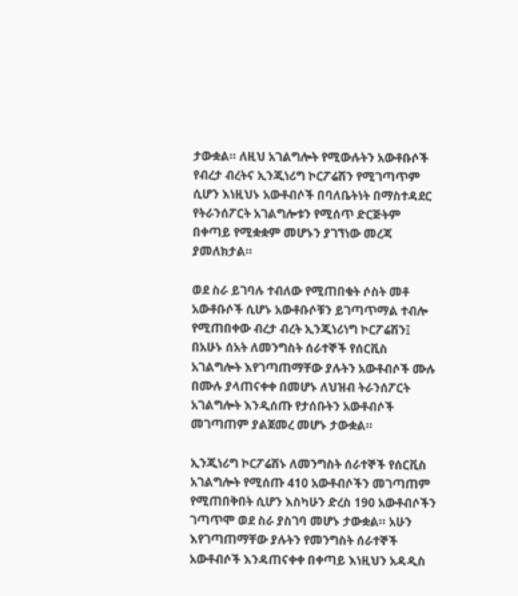ታውቋል። ለዚህ አገልግሎት የሚውሉትን አውቶቡሶች የብረታ ብረትና ኢንጂነሪግ ኮርፖሬሽን የሚገጣጥም ሲሆን እነዚህኑ አውቶብሶች በባለቤትነት በማስተዳደር የትራንሰፖርት አገልግሎቱን የሚሰጥ ድርጅትም በቀጣይ የሚቋቋም መሆኑን ያገኘነው መረጃ ያመለክታል።

ወደ ስራ ይገባሉ ተብለው የሚጠበቁት ሶስት መቶ አውቶቡሶች ሲሆኑ አውቶቡሶቹን ይገጣጥማል ተብሎ የሚጠበቀው ብረታ ብረት ኢንጂነሪነግ ኮርፖሬሽን፤ በአሁኑ ሰአት ለመንግስት ሰራተኞች የሰርቪስ አገልግሎት እየገጣጠማቸው ያሉትን አውቶብሶች ሙሉ በሙሉ ያላጠናቀቀ በመሆኑ ለህዝብ ትራንሰፖርት አገልግሎት እንዲሰጡ የታሰቡትን አውቶብሶች መገጣጠም ያልጀመረ መሆኑ ታውቋል።

ኢንጂነሪግ ኮርፖሬሽኑ ለመንግስት ሰራተኞች የሰርቪስ አገልግሎት የሚሰጡ 410 አውቶብሶችን መገጣጠም የሚጠበቅበት ሲሆን እስካሁን ድረስ 190 አውቶብሶችን ገጣጥሞ ወደ ስራ ያስገባ መሆኑ ታውቋል። አሁን እየገጣጠማቸው ያሉትን የመንግስት ሰራተኞች አውቶብሶች እንዳጠናቀቀ በቀጣይ እነዚህን አዳዲስ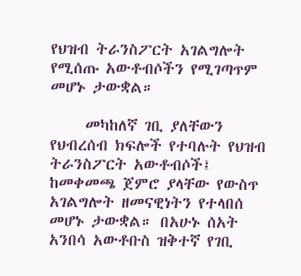የህዝብ ትራንስፖርት አገልግሎት የሚሰጡ አውቶብሶችን የሚገጣጥም መሆኑ ታውቋል።

     መካከለኛ ገቢ ያለቸውን የህብረሰብ ክፍሎች የተባሉት የህዝብ ትራንስፖርት አውቶብሶች፤ ከመቀመጫ ጀምሮ ያላቸው የውስጥ አገልግሎት ዘመናዊነትን የተላበሰ መሆኑ ታውቋል። በአሁኑ ሰአት አንበሳ አውቶቡስ ዝቅተኛ የገቢ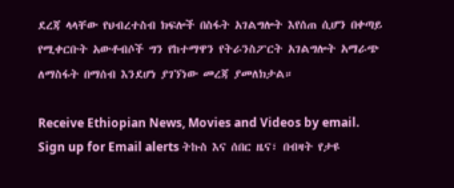ደረጃ ላላቸው የህብረተስብ ክፍሎች በስፋት አገልግሎት እየሰጠ ሲሆን በቀጣይ የሚቀርቡት አውቶብሶች ግን የከተማዋን የትራንስፖርት አገልግሎት አማራጭ ለማስፋት በማሰብ እንደሆነ ያገኘነው መረጃ ያመለክታል።

Receive Ethiopian News, Movies and Videos by email. Sign up for Email alerts ትኩስ እና ሰበር ዜና፣ በብዛት የታዩ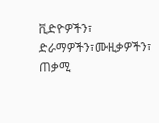ቪድዮዎችን፣ ድራማዎችን፣ሙዚቃዎችን፣ ጠቃሚ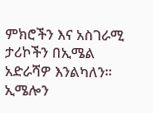ምክሮችን እና አስገራሚ ታሪኮችን በኢሜል አድራሻዎ እንልካለን። ኢሜሎን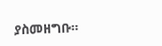ያስመዘግቡ።